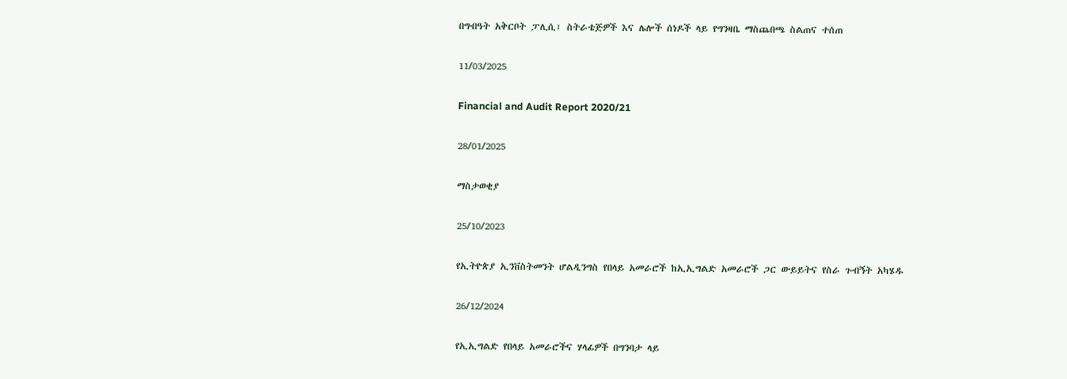በግብዓት አቅርቦት ፓሊሲ፣ ስትራቴጅዎች እና ሌሎች ሰነዶች ላይ የግንዛቤ ማስጨበጫ ስልጠና ተሰጠ

11/03/2025

Financial and Audit Report 2020/21

28/01/2025

ማስታወቂያ

25/10/2023

የኢትዮጵያ ኢንቨስትመንት ሆልዲንግስ የበላይ አመራሮች ከኢኢግልድ አመራሮች ጋር ውይይትና የስራ ጉብኝት አካሄዱ

26/12/2024

የኢኢግልድ የበላይ አመራሮችና ሃላፊዎች በግንባታ ላይ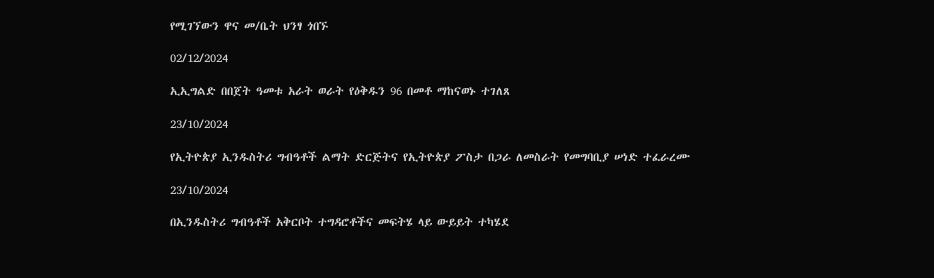የሚገኘውን ዋና መ/ቤት ህንፃ ጎበኙ

02/12/2024

ኢኢግልድ በበጀት ዓመቱ አራት ወራት የዕቅዱን 96 በመቶ ማከናወኑ ተገለጸ

23/10/2024

የኢትዮጵያ ኢንዱስትሪ ግብዓቶች ልማት ድርጅትና የኢትዮጵያ ፖስታ በጋራ ለመስራት የመግባቢያ ሠነድ ተፈራረሙ

23/10/2024

በኢንዱስትሪ ግብዓቶች አቅርቦት ተግዳሮቶችና መፍትሄ ላይ ውይይት ተካሄደ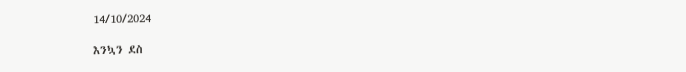14/10/2024

እንኳን ደስ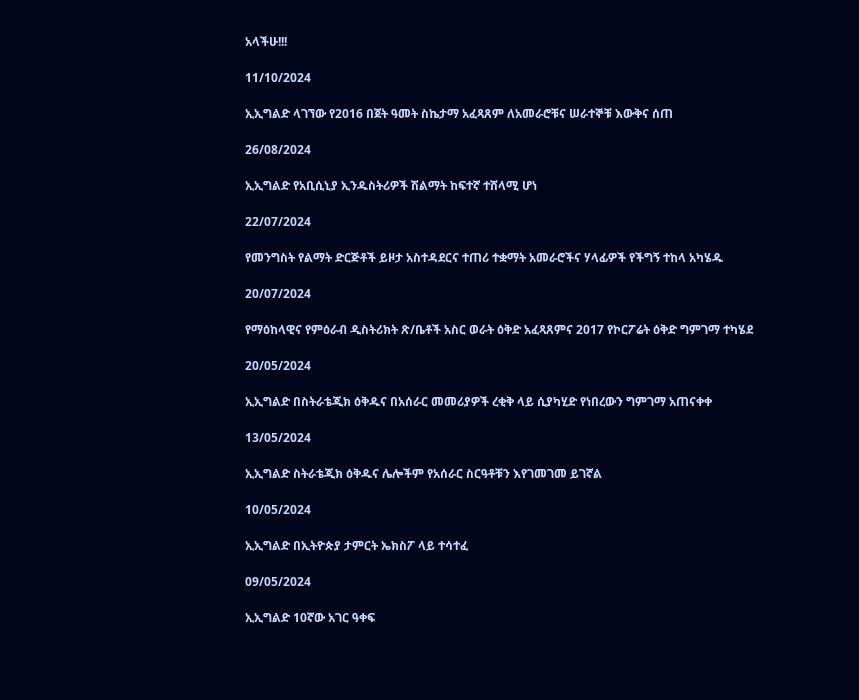አላችሁ!!!

11/10/2024

ኢኢግልድ ላገኘው የ2016 በጀት ዓመት ስኬታማ አፈጻጸም ለአመራሮቹና ሠራተኞቹ እውቅና ሰጠ

26/08/2024

ኢኢግልድ የአቢሲኒያ ኢንዱስትሪዎች ሽልማት ከፍተኛ ተሸላሚ ሆነ

22/07/2024

የመንግስት የልማት ድርጅቶች ይዞታ አስተዳደርና ተጠሪ ተቋማት አመራሮችና ሃላፊዎች የችግኝ ተከላ አካሄዱ

20/07/2024

የማዕከላዊና የምዕራብ ዲስትሪክት ጽ/ቤቶች አስር ወራት ዕቅድ አፈጻጸምና 2017 የኮርፖሬት ዕቅድ ግምገማ ተካሄደ

20/05/2024

ኢኢግልድ በስትራቴጂክ ዕቅዱና በአሰራር መመሪያዎች ረቂቅ ላይ ሲያካሂድ የነበረውን ግምገማ አጠናቀቀ

13/05/2024

ኢኢግልድ ስትራቴጂክ ዕቅዱና ሌሎችም የአሰራር ስርዓቶቹን እየገመገመ ይገኛል

10/05/2024

ኢኢግልድ በኢትዮጵያ ታምርት ኤክስፖ ላይ ተሳተፈ

09/05/2024

ኢኢግልድ 10ኛው አገር ዓቀፍ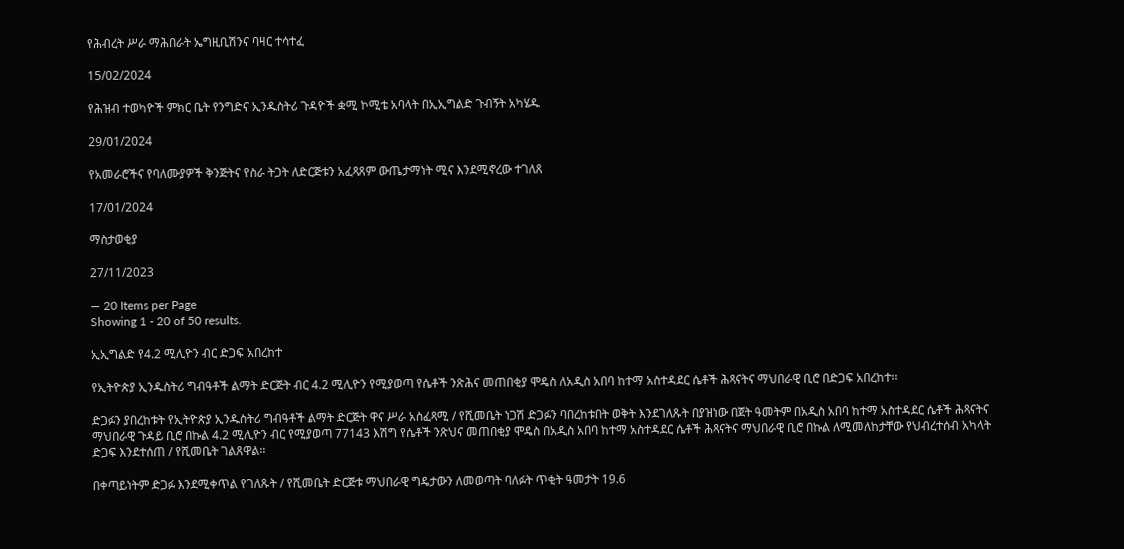የሕብረት ሥራ ማሕበራት ኤግዚቢሽንና ባዛር ተሳተፈ

15/02/2024

የሕዝብ ተወካዮች ምክር ቤት የንግድና ኢንዱስትሪ ጉዳዮች ቋሚ ኮሚቴ አባላት በኢኢግልድ ጉብኝት አካሄዱ

29/01/2024

የአመራሮችና የባለሙያዎች ቅንጅትና የስራ ትጋት ለድርጅቱን አፈጻጸም ውጤታማነት ሚና እንደሚኖረው ተገለጸ

17/01/2024

ማስታወቂያ

27/11/2023

— 20 Items per Page
Showing 1 - 20 of 50 results.

ኢኢግልድ የ4.2 ሚሊዮን ብር ድጋፍ አበረከተ

የኢትዮጵያ ኢንዱስትሪ ግብዓቶች ልማት ድርጅት ብር 4.2 ሚሊዮን የሚያወጣ የሴቶች ንጽሕና መጠበቂያ ሞዴስ ለአዲስ አበባ ከተማ አስተዳደር ሴቶች ሕጻናትና ማህበራዊ ቢሮ በድጋፍ አበረከተ፡፡

ድጋፉን ያበረከቱት የኢትዮጵያ ኢንዱስትሪ ግብዓቶች ልማት ድርጅት ዋና ሥራ አስፈጻሚ / የሺመቤት ነጋሽ ድጋፉን ባበረከቱበት ወቅት እንደገለጹት በያዝነው በጀት ዓመትም በአዲስ አበባ ከተማ አስተዳደር ሴቶች ሕጻናትና ማህበራዊ ጉዳይ ቢሮ በኩል 4.2 ሚሊዮን ብር የሚያወጣ 77143 እሽግ የሴቶች ንጽህና መጠበቂያ ሞዴስ በአዲስ አበባ ከተማ አስተዳደር ሴቶች ሕጻናትና ማህበራዊ ቢሮ በኩል ለሚመለከታቸው የህብረተሰብ አካላት ድጋፍ እንደተሰጠ / የሺመቤት ገልጸዋል፡፡

በቀጣይነትም ድጋፉ እንደሚቀጥል የገለጹት / የሺመቤት ድርጅቱ ማህበራዊ ግዴታውን ለመወጣት ባለፉት ጥቂት ዓመታት 19.6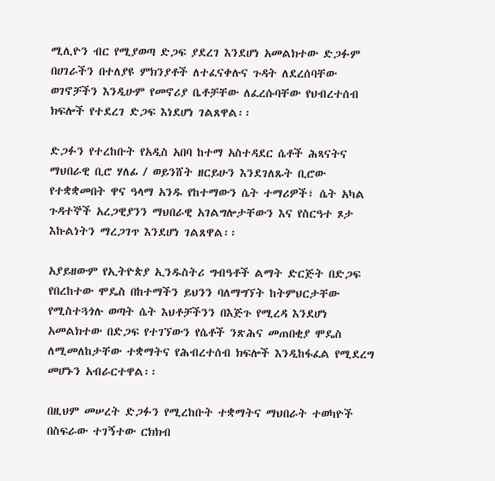ሚሊዮን ብር የሚያወጣ ድጋፍ ያደረገ እንደሆነ አመልክተው ድጋፉም በሀገራችን በተለያዩ ምክንያቶች ለተፈናቀሉና ጉዳት ለደረሰባቸው ወገኖቻችን እንዲሁም የመኖሪያ ቤቶቻቸው ለፈረሱባቸው የህብረተሰብ ክፍሎች የተደረገ ድጋፍ እነደሆነ ገልጸዋል፡፡

ድጋፉን የተረከቡት የአዲስ አበባ ከተማ አስተዳደር ሴቶች ሕጻናትና ማህበራዊ ቢሮ ሃለፊ / ወይንሸት ዘርይሁን እንደገለጹት ቢሮው የተቋቋመበት ዋና ዓላማ አንዱ የከተማውን ሴት ተማሪዎች፣ ሴት አካል ጉዳተኞች አረጋዊያንን ማህበራዊ አገልግሎታቸውን እና የስርዓተ ጾታ እኩልነትን ማረጋገጥ እንደሆነ ገልጸዋል፡፡

አያይዘውም የኢትዮጵያ ኢንዱስትሪ ግብዓቶች ልማት ድርጅት በድጋፍ የበረከተው ሞዴስ በከተማችን ይህንን ባለማግኘት ከትምህርታቸው የሚስተጓጎሉ ወጣት ሴት እህቶቻችንን በእጅጉ የሚረዳ እንደሆነ አመልክተው በድጋፍ የተገኘውን የሴቶች ንጽሕና መጠበቂያ ሞዴስ ለሚመለከታቸው ተቋማትና የሕብረተሰብ ክፍሎች እንዲከፋፈል የሚደረግ መሆኑን አብራርተዋል፡፡

በዚህም መሠረት ድጋፉን የሚረከቡት ተቋማትና ማህበራት ተወካዮች በስፍራው ተገኝተው ርክክብ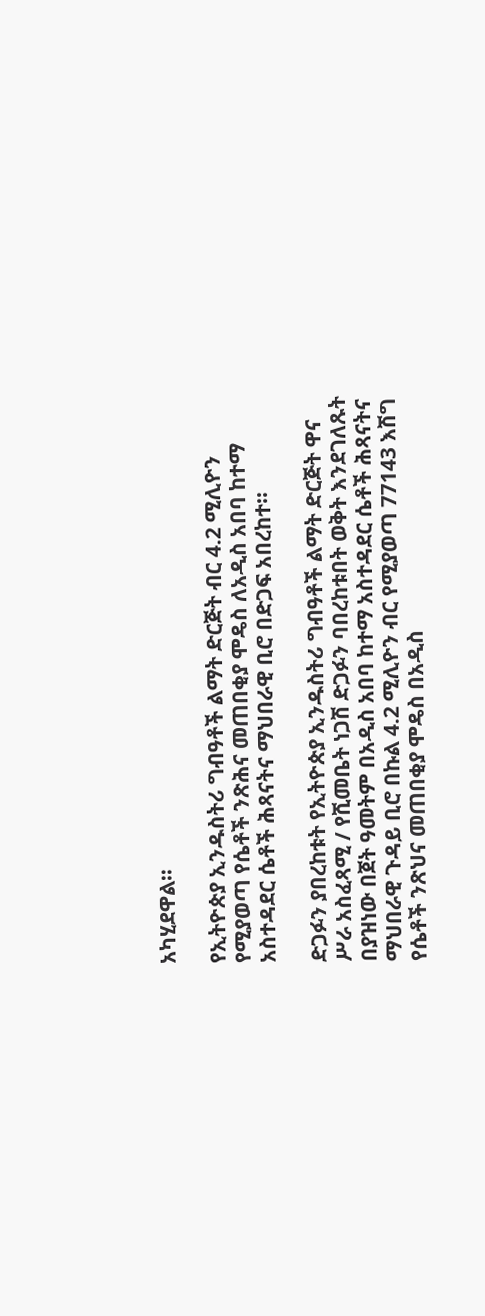አካሂደዋል፡፡

የኢትዮጵያ ኢንዱስትሪ ግብዓቶች ልማት ድርጅት ብር 4.2 ሚሊዮን የሚያወጣ የሴቶች ንጽሕና መጠበቂያ ሞዴስ ለአዲስ አበባ ከተማ አስተዳደር ሴቶች ሕጻናትና ማህበራዊ ቢሮ በድጋፍ አበረከተ፡፡

ድጋፉን ያበረከቱት የኢትዮጵያ ኢንዱስትሪ ግብዓቶች ልማት ድርጅት ዋና ሥራ አስፈጻሚ / የሺመቤት ነጋሽ ድጋፉን ባበረከቱበት ወቅት እንደገለጹት በያዝነው በጀት ዓመትም በአዲስ አበባ ከተማ አስተዳደር ሴቶች ሕጻናትና ማህበራዊ ጉዳይ ቢሮ በኩል 4.2 ሚሊዮን ብር የሚያወጣ 77143 እሽግ የሴቶች ንጽህና መጠበቂያ ሞዴስ በአዲስ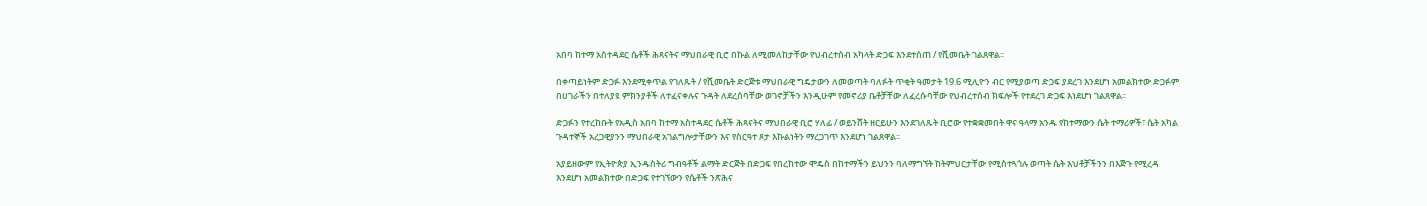አበባ ከተማ አስተዳደር ሴቶች ሕጻናትና ማህበራዊ ቢሮ በኩል ለሚመለከታቸው የህብረተሰብ አካላት ድጋፍ እንደተሰጠ / የሺመቤት ገልጸዋል፡፡

በቀጣይነትም ድጋፉ እንደሚቀጥል የገለጹት / የሺመቤት ድርጅቱ ማህበራዊ ግዴታውን ለመወጣት ባለፉት ጥቂት ዓመታት 19.6 ሚሊዮን ብር የሚያወጣ ድጋፍ ያደረገ እንደሆነ አመልክተው ድጋፉም በሀገራችን በተለያዩ ምክንያቶች ለተፈናቀሉና ጉዳት ለደረሰባቸው ወገኖቻችን እንዲሁም የመኖሪያ ቤቶቻቸው ለፈረሱባቸው የህብረተሰብ ክፍሎች የተደረገ ድጋፍ እነደሆነ ገልጸዋል፡፡

ድጋፉን የተረከቡት የአዲስ አበባ ከተማ አስተዳደር ሴቶች ሕጻናትና ማህበራዊ ቢሮ ሃለፊ / ወይንሸት ዘርይሁን እንደገለጹት ቢሮው የተቋቋመበት ዋና ዓላማ አንዱ የከተማውን ሴት ተማሪዎች፣ ሴት አካል ጉዳተኞች አረጋዊያንን ማህበራዊ አገልግሎታቸውን እና የስርዓተ ጾታ እኩልነትን ማረጋገጥ እንደሆነ ገልጸዋል፡፡

አያይዘውም የኢትዮጵያ ኢንዱስትሪ ግብዓቶች ልማት ድርጅት በድጋፍ የበረከተው ሞዴስ በከተማችን ይህንን ባለማግኘት ከትምህርታቸው የሚስተጓጎሉ ወጣት ሴት እህቶቻችንን በእጅጉ የሚረዳ እንደሆነ አመልክተው በድጋፍ የተገኘውን የሴቶች ንጽሕና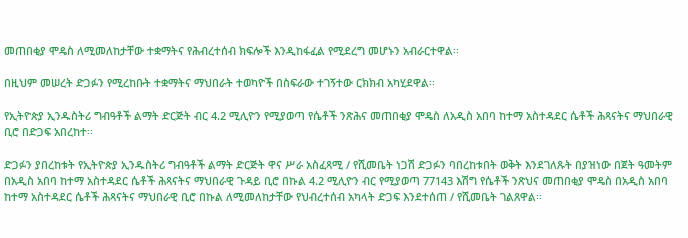መጠበቂያ ሞዴስ ለሚመለከታቸው ተቋማትና የሕብረተሰብ ክፍሎች እንዲከፋፈል የሚደረግ መሆኑን አብራርተዋል፡፡

በዚህም መሠረት ድጋፉን የሚረከቡት ተቋማትና ማህበራት ተወካዮች በስፍራው ተገኝተው ርክክብ አካሂደዋል፡፡

የኢትዮጵያ ኢንዱስትሪ ግብዓቶች ልማት ድርጅት ብር 4.2 ሚሊዮን የሚያወጣ የሴቶች ንጽሕና መጠበቂያ ሞዴስ ለአዲስ አበባ ከተማ አስተዳደር ሴቶች ሕጻናትና ማህበራዊ ቢሮ በድጋፍ አበረከተ፡፡

ድጋፉን ያበረከቱት የኢትዮጵያ ኢንዱስትሪ ግብዓቶች ልማት ድርጅት ዋና ሥራ አስፈጻሚ / የሺመቤት ነጋሽ ድጋፉን ባበረከቱበት ወቅት እንደገለጹት በያዝነው በጀት ዓመትም በአዲስ አበባ ከተማ አስተዳደር ሴቶች ሕጻናትና ማህበራዊ ጉዳይ ቢሮ በኩል 4.2 ሚሊዮን ብር የሚያወጣ 77143 እሽግ የሴቶች ንጽህና መጠበቂያ ሞዴስ በአዲስ አበባ ከተማ አስተዳደር ሴቶች ሕጻናትና ማህበራዊ ቢሮ በኩል ለሚመለከታቸው የህብረተሰብ አካላት ድጋፍ እንደተሰጠ / የሺመቤት ገልጸዋል፡፡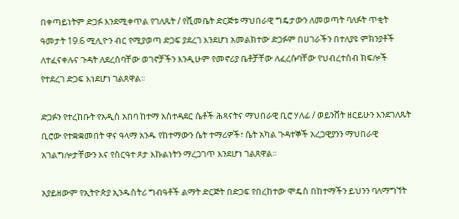በቀጣይነትም ድጋፉ እንደሚቀጥል የገለጹት / የሺመቤት ድርጅቱ ማህበራዊ ግዴታውን ለመወጣት ባለፉት ጥቂት ዓመታት 19.6 ሚሊዮን ብር የሚያወጣ ድጋፍ ያደረገ እንደሆነ አመልክተው ድጋፉም በሀገራችን በተለያዩ ምክንያቶች ለተፈናቀሉና ጉዳት ለደረሰባቸው ወገኖቻችን እንዲሁም የመኖሪያ ቤቶቻቸው ለፈረሱባቸው የህብረተሰብ ክፍሎች የተደረገ ድጋፍ እነደሆነ ገልጸዋል፡፡

ድጋፉን የተረከቡት የአዲስ አበባ ከተማ አስተዳደር ሴቶች ሕጻናትና ማህበራዊ ቢሮ ሃለፊ / ወይንሸት ዘርይሁን እንደገለጹት ቢሮው የተቋቋመበት ዋና ዓላማ አንዱ የከተማውን ሴት ተማሪዎች፣ ሴት አካል ጉዳተኞች አረጋዊያንን ማህበራዊ አገልግሎታቸውን እና የስርዓተ ጾታ እኩልነትን ማረጋገጥ እንደሆነ ገልጸዋል፡፡

አያይዘውም የኢትዮጵያ ኢንዱስትሪ ግብዓቶች ልማት ድርጅት በድጋፍ የበረከተው ሞዴስ በከተማችን ይህንን ባለማግኘት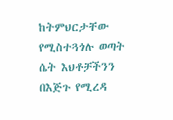ከትምህርታቸው የሚስተጓጎሉ ወጣት ሴት እህቶቻችንን በእጅጉ የሚረዳ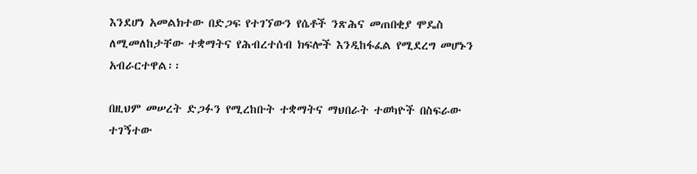እንደሆነ አመልክተው በድጋፍ የተገኘውን የሴቶች ንጽሕና መጠበቂያ ሞዴስ ለሚመለከታቸው ተቋማትና የሕብረተሰብ ክፍሎች እንዲከፋፈል የሚደረግ መሆኑን አብራርተዋል፡፡

በዚህም መሠረት ድጋፉን የሚረከቡት ተቋማትና ማህበራት ተወካዮች በስፍራው ተገኝተው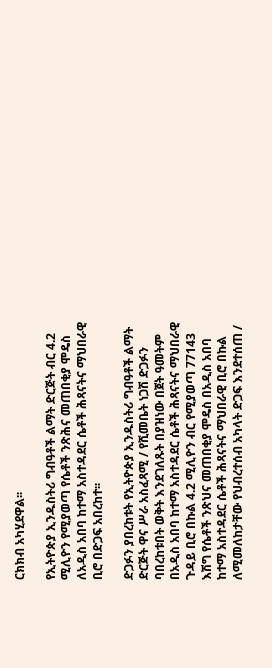ርክክብ አካሂደዋል፡፡

የኢትዮጵያ ኢንዱስትሪ ግብዓቶች ልማት ድርጅት ብር 4.2 ሚሊዮን የሚያወጣ የሴቶች ንጽሕና መጠበቂያ ሞዴስ ለአዲስ አበባ ከተማ አስተዳደር ሴቶች ሕጻናትና ማህበራዊ ቢሮ በድጋፍ አበረከተ፡፡

ድጋፉን ያበረከቱት የኢትዮጵያ ኢንዱስትሪ ግብዓቶች ልማት ድርጅት ዋና ሥራ አስፈጻሚ / የሺመቤት ነጋሽ ድጋፉን ባበረከቱበት ወቅት እንደገለጹት በያዝነው በጀት ዓመትም በአዲስ አበባ ከተማ አስተዳደር ሴቶች ሕጻናትና ማህበራዊ ጉዳይ ቢሮ በኩል 4.2 ሚሊዮን ብር የሚያወጣ 77143 እሽግ የሴቶች ንጽህና መጠበቂያ ሞዴስ በአዲስ አበባ ከተማ አስተዳደር ሴቶች ሕጻናትና ማህበራዊ ቢሮ በኩል ለሚመለከታቸው የህብረተሰብ አካላት ድጋፍ እንደተሰጠ /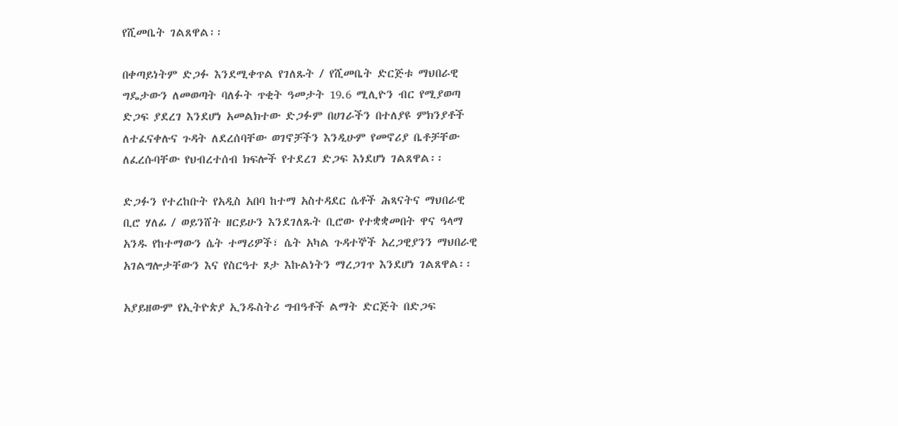የሺመቤት ገልጸዋል፡፡

በቀጣይነትም ድጋፉ እንደሚቀጥል የገለጹት / የሺመቤት ድርጅቱ ማህበራዊ ግዴታውን ለመወጣት ባለፉት ጥቂት ዓመታት 19.6 ሚሊዮን ብር የሚያወጣ ድጋፍ ያደረገ እንደሆነ አመልክተው ድጋፉም በሀገራችን በተለያዩ ምክንያቶች ለተፈናቀሉና ጉዳት ለደረሰባቸው ወገኖቻችን እንዲሁም የመኖሪያ ቤቶቻቸው ለፈረሱባቸው የህብረተሰብ ክፍሎች የተደረገ ድጋፍ እነደሆነ ገልጸዋል፡፡

ድጋፉን የተረከቡት የአዲስ አበባ ከተማ አስተዳደር ሴቶች ሕጻናትና ማህበራዊ ቢሮ ሃለፊ / ወይንሸት ዘርይሁን እንደገለጹት ቢሮው የተቋቋመበት ዋና ዓላማ አንዱ የከተማውን ሴት ተማሪዎች፣ ሴት አካል ጉዳተኞች አረጋዊያንን ማህበራዊ አገልግሎታቸውን እና የስርዓተ ጾታ እኩልነትን ማረጋገጥ እንደሆነ ገልጸዋል፡፡

አያይዘውም የኢትዮጵያ ኢንዱስትሪ ግብዓቶች ልማት ድርጅት በድጋፍ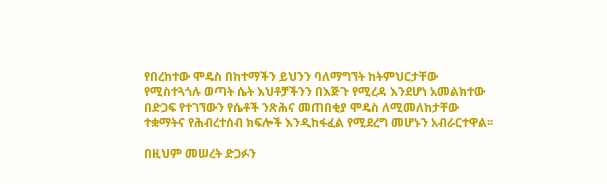የበረከተው ሞዴስ በከተማችን ይህንን ባለማግኘት ከትምህርታቸው የሚስተጓጎሉ ወጣት ሴት እህቶቻችንን በእጅጉ የሚረዳ እንደሆነ አመልክተው በድጋፍ የተገኘውን የሴቶች ንጽሕና መጠበቂያ ሞዴስ ለሚመለከታቸው ተቋማትና የሕብረተሰብ ክፍሎች እንዲከፋፈል የሚደረግ መሆኑን አብራርተዋል፡፡

በዚህም መሠረት ድጋፉን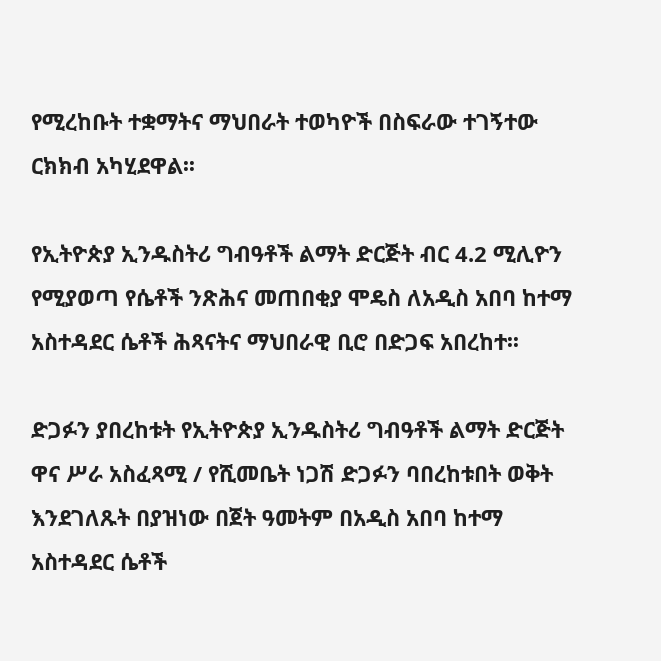የሚረከቡት ተቋማትና ማህበራት ተወካዮች በስፍራው ተገኝተው ርክክብ አካሂደዋል፡፡

የኢትዮጵያ ኢንዱስትሪ ግብዓቶች ልማት ድርጅት ብር 4.2 ሚሊዮን የሚያወጣ የሴቶች ንጽሕና መጠበቂያ ሞዴስ ለአዲስ አበባ ከተማ አስተዳደር ሴቶች ሕጻናትና ማህበራዊ ቢሮ በድጋፍ አበረከተ፡፡

ድጋፉን ያበረከቱት የኢትዮጵያ ኢንዱስትሪ ግብዓቶች ልማት ድርጅት ዋና ሥራ አስፈጻሚ / የሺመቤት ነጋሽ ድጋፉን ባበረከቱበት ወቅት እንደገለጹት በያዝነው በጀት ዓመትም በአዲስ አበባ ከተማ አስተዳደር ሴቶች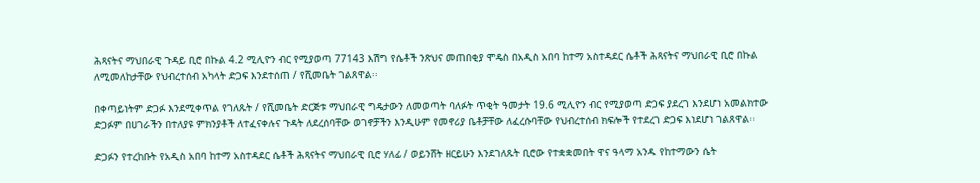ሕጻናትና ማህበራዊ ጉዳይ ቢሮ በኩል 4.2 ሚሊዮን ብር የሚያወጣ 77143 እሽግ የሴቶች ንጽህና መጠበቂያ ሞዴስ በአዲስ አበባ ከተማ አስተዳደር ሴቶች ሕጻናትና ማህበራዊ ቢሮ በኩል ለሚመለከታቸው የህብረተሰብ አካላት ድጋፍ እንደተሰጠ / የሺመቤት ገልጸዋል፡፡

በቀጣይነትም ድጋፉ እንደሚቀጥል የገለጹት / የሺመቤት ድርጅቱ ማህበራዊ ግዴታውን ለመወጣት ባለፉት ጥቂት ዓመታት 19.6 ሚሊዮን ብር የሚያወጣ ድጋፍ ያደረገ እንደሆነ አመልክተው ድጋፉም በሀገራችን በተለያዩ ምክንያቶች ለተፈናቀሉና ጉዳት ለደረሰባቸው ወገኖቻችን እንዲሁም የመኖሪያ ቤቶቻቸው ለፈረሱባቸው የህብረተሰብ ክፍሎች የተደረገ ድጋፍ እነደሆነ ገልጸዋል፡፡

ድጋፉን የተረከቡት የአዲስ አበባ ከተማ አስተዳደር ሴቶች ሕጻናትና ማህበራዊ ቢሮ ሃለፊ / ወይንሸት ዘርይሁን እንደገለጹት ቢሮው የተቋቋመበት ዋና ዓላማ አንዱ የከተማውን ሴት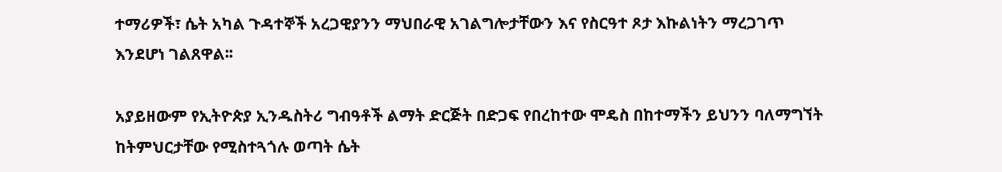ተማሪዎች፣ ሴት አካል ጉዳተኞች አረጋዊያንን ማህበራዊ አገልግሎታቸውን እና የስርዓተ ጾታ እኩልነትን ማረጋገጥ እንደሆነ ገልጸዋል፡፡

አያይዘውም የኢትዮጵያ ኢንዱስትሪ ግብዓቶች ልማት ድርጅት በድጋፍ የበረከተው ሞዴስ በከተማችን ይህንን ባለማግኘት ከትምህርታቸው የሚስተጓጎሉ ወጣት ሴት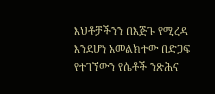እህቶቻችንን በእጅጉ የሚረዳ እንደሆነ አመልክተው በድጋፍ የተገኘውን የሴቶች ንጽሕና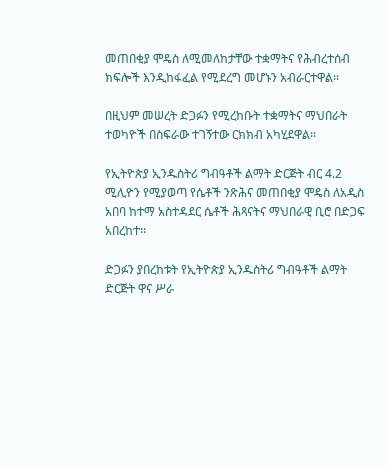መጠበቂያ ሞዴስ ለሚመለከታቸው ተቋማትና የሕብረተሰብ ክፍሎች እንዲከፋፈል የሚደረግ መሆኑን አብራርተዋል፡፡

በዚህም መሠረት ድጋፉን የሚረከቡት ተቋማትና ማህበራት ተወካዮች በስፍራው ተገኝተው ርክክብ አካሂደዋል፡፡

የኢትዮጵያ ኢንዱስትሪ ግብዓቶች ልማት ድርጅት ብር 4.2 ሚሊዮን የሚያወጣ የሴቶች ንጽሕና መጠበቂያ ሞዴስ ለአዲስ አበባ ከተማ አስተዳደር ሴቶች ሕጻናትና ማህበራዊ ቢሮ በድጋፍ አበረከተ፡፡

ድጋፉን ያበረከቱት የኢትዮጵያ ኢንዱስትሪ ግብዓቶች ልማት ድርጅት ዋና ሥራ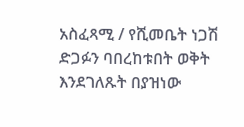አስፈጻሚ / የሺመቤት ነጋሽ ድጋፉን ባበረከቱበት ወቅት እንደገለጹት በያዝነው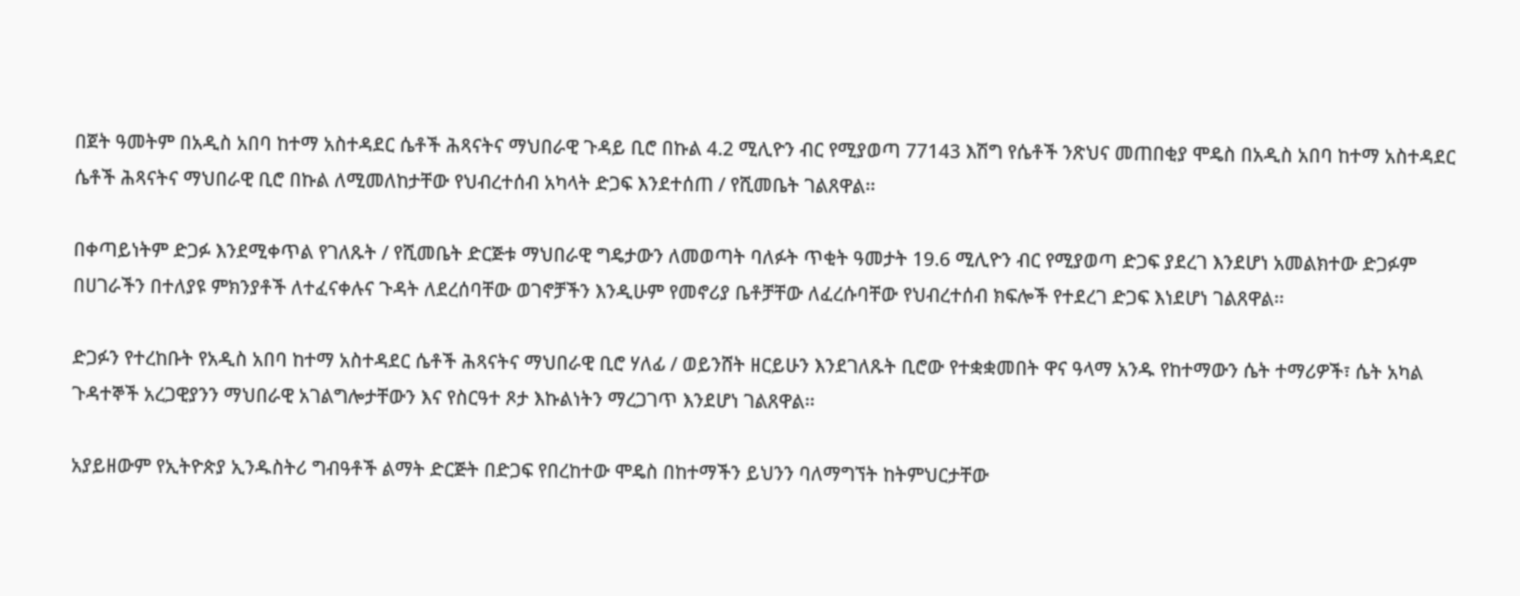በጀት ዓመትም በአዲስ አበባ ከተማ አስተዳደር ሴቶች ሕጻናትና ማህበራዊ ጉዳይ ቢሮ በኩል 4.2 ሚሊዮን ብር የሚያወጣ 77143 እሽግ የሴቶች ንጽህና መጠበቂያ ሞዴስ በአዲስ አበባ ከተማ አስተዳደር ሴቶች ሕጻናትና ማህበራዊ ቢሮ በኩል ለሚመለከታቸው የህብረተሰብ አካላት ድጋፍ እንደተሰጠ / የሺመቤት ገልጸዋል፡፡

በቀጣይነትም ድጋፉ እንደሚቀጥል የገለጹት / የሺመቤት ድርጅቱ ማህበራዊ ግዴታውን ለመወጣት ባለፉት ጥቂት ዓመታት 19.6 ሚሊዮን ብር የሚያወጣ ድጋፍ ያደረገ እንደሆነ አመልክተው ድጋፉም በሀገራችን በተለያዩ ምክንያቶች ለተፈናቀሉና ጉዳት ለደረሰባቸው ወገኖቻችን እንዲሁም የመኖሪያ ቤቶቻቸው ለፈረሱባቸው የህብረተሰብ ክፍሎች የተደረገ ድጋፍ እነደሆነ ገልጸዋል፡፡

ድጋፉን የተረከቡት የአዲስ አበባ ከተማ አስተዳደር ሴቶች ሕጻናትና ማህበራዊ ቢሮ ሃለፊ / ወይንሸት ዘርይሁን እንደገለጹት ቢሮው የተቋቋመበት ዋና ዓላማ አንዱ የከተማውን ሴት ተማሪዎች፣ ሴት አካል ጉዳተኞች አረጋዊያንን ማህበራዊ አገልግሎታቸውን እና የስርዓተ ጾታ እኩልነትን ማረጋገጥ እንደሆነ ገልጸዋል፡፡

አያይዘውም የኢትዮጵያ ኢንዱስትሪ ግብዓቶች ልማት ድርጅት በድጋፍ የበረከተው ሞዴስ በከተማችን ይህንን ባለማግኘት ከትምህርታቸው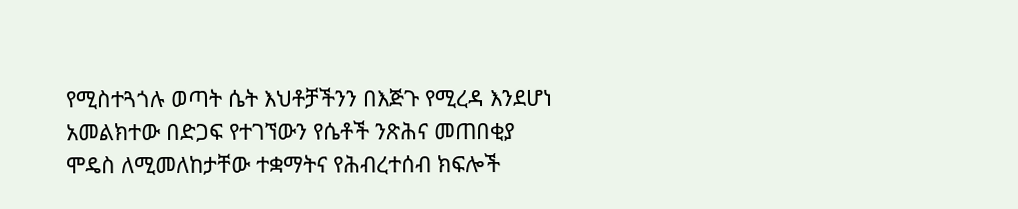የሚስተጓጎሉ ወጣት ሴት እህቶቻችንን በእጅጉ የሚረዳ እንደሆነ አመልክተው በድጋፍ የተገኘውን የሴቶች ንጽሕና መጠበቂያ ሞዴስ ለሚመለከታቸው ተቋማትና የሕብረተሰብ ክፍሎች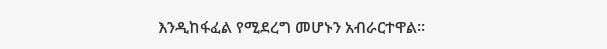እንዲከፋፈል የሚደረግ መሆኑን አብራርተዋል፡፡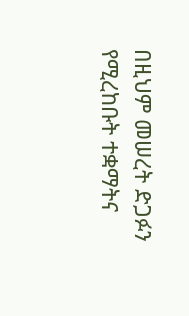በዚህም መሠረት ድጋፉን የሚረከቡት ተቋማትና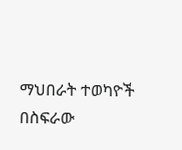ማህበራት ተወካዮች በስፍራው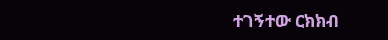ተገኝተው ርክክብ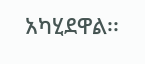አካሂደዋል፡፡